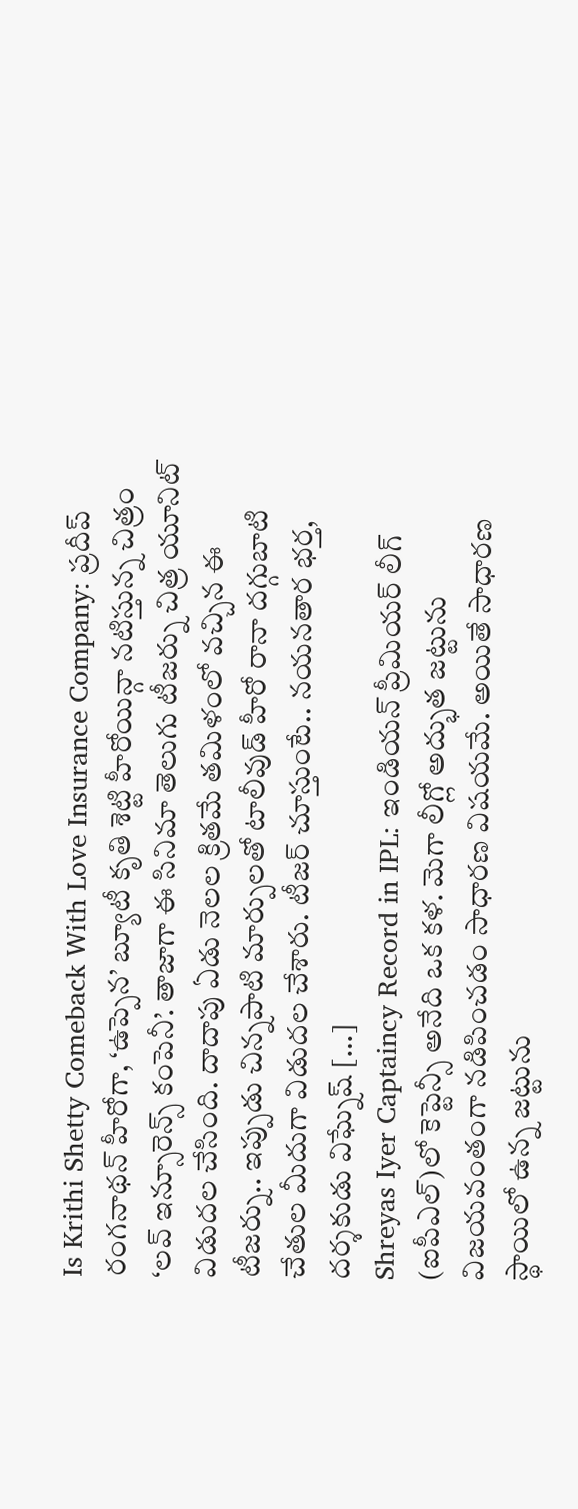Is Krithi Shetty Comeback With Love Insurance Company: ప్రదీప్ రంగనాథన్ హీరోగా, ‘ఉప్పెన’ బ్యూటీ కృతి శెట్టి హీరోయిన్గా నటిస్తున్న చిత్రం ‘లవ్ ఇన్సూరెన్స్ కంపెనీ’. తాజాగా ఈ సినిమా తెలుగు టీజర్ను చిత్ర యూనిట్ విడుదల చేసింది. దాదాపు ఏడు నెలల క్రితమే తమిళంలో వచ్చిన ఈ టీజర్ను.. ఇప్పుడు చిన్నపాటి మార్పులతో టాలీవుడ్ హీరో రానా దగ్గుబాటి చేతుల మీదుగా విడుదల చేశారు. టీజర్ చూస్తుంటే.. నయనతార భర్త, దర్శకుడు విఘ్నేష్ […]
Shreyas Iyer Captaincy Record in IPL: ఇండియన్ ప్రీమియర్ లీగ్ (ఐపీఎల్)లో కెప్టెన్సీ అనేది ఒక కళ. మెగా లీగ్లో అద్భుత జట్టును విజయవంతంగా నడిపించడం సాధారణ విషయమే. అయితే సాధారణ స్థాయిలో ఉన్న జట్టును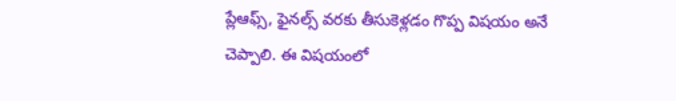ప్లేఆఫ్స్, ఫైనల్స్ వరకు తీసుకెళ్లడం గొప్ప విషయం అనే చెప్పాలి. ఈ విషయంలో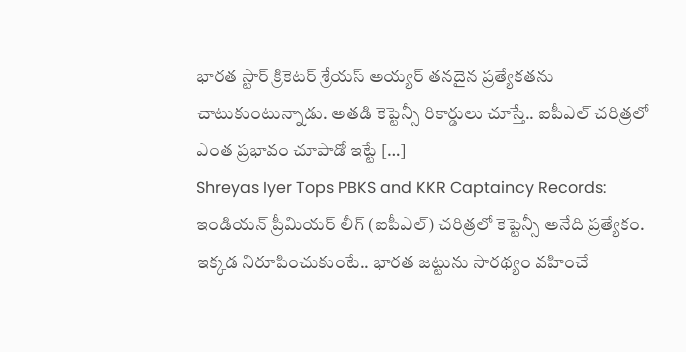భారత స్టార్ క్రికెటర్ శ్రేయస్ అయ్యర్ తనదైన ప్రత్యేకతను చాటుకుంటున్నాడు. అతడి కెప్టెన్సీ రికార్డులు చూస్తే.. ఐపీఎల్ చరిత్రలో ఎంత ప్రభావం చూపాడో ఇట్టే […]
Shreyas Iyer Tops PBKS and KKR Captaincy Records: ఇండియన్ ప్రీమియర్ లీగ్ (ఐపీఎల్) చరిత్రలో కెప్టెన్సీ అనేది ప్రత్యేకం. ఇక్కడ నిరూపించుకుంటే.. భారత జట్టును సారథ్యం వహించే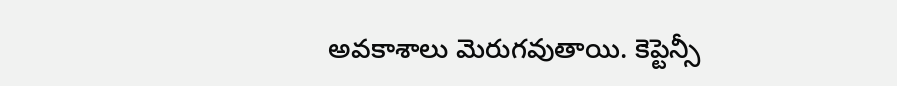అవకాశాలు మెరుగవుతాయి. కెప్టెన్సీ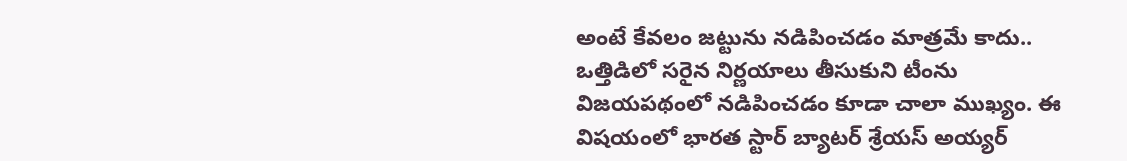అంటే కేవలం జట్టును నడిపించడం మాత్రమే కాదు.. ఒత్తిడిలో సరైన నిర్ణయాలు తీసుకుని టీంను విజయపథంలో నడిపించడం కూడా చాలా ముఖ్యం. ఈ విషయంలో భారత స్టార్ బ్యాటర్ శ్రేయస్ అయ్యర్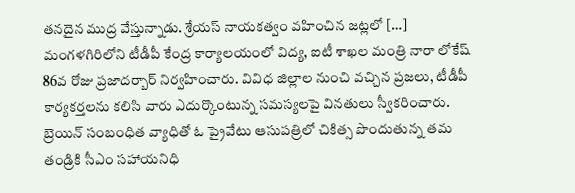తనదైన ముద్ర వేస్తున్నాడు. శ్రేయస్ నాయకత్వం వహించిన జట్లలో […]
మంగళగిరిలోని టీడీపీ కేంద్ర కార్యాలయంలో విద్య, ఐటీ శాఖల మంత్రి నారా లోకేష్ 86వ రోజు ప్రజాదర్బార్ నిర్వహించారు. వివిధ జిల్లాల నుంచి వచ్చిన ప్రజలు, టీడీపీ కార్యకర్తలను కలిసి వారు ఎదుర్కొంటున్న సమస్యలపై వినతులు స్వీకరించారు. బ్రెయిన్ సంబంధిత వ్యాధితో ఓ ప్రైవేటు ఆసుపత్రిలో చికిత్స పొందుతున్న తమ తండ్రికి సీఎం సహాయనిధి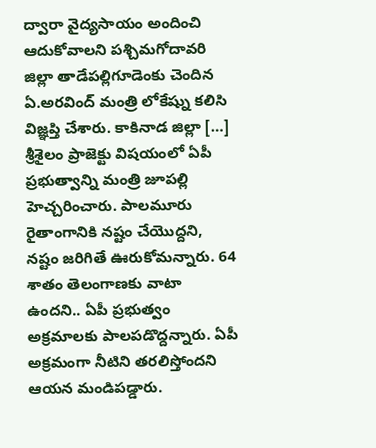ద్వారా వైద్యసాయం అందించి ఆదుకోవాలని పశ్చిమగోదావరి జిల్లా తాడేపల్లిగూడెంకు చెందిన ఏ.అరవింద్ మంత్రి లోకేష్ను కలిసి విజ్ఞప్తి చేశారు. కాకినాడ జిల్లా […]
శ్రీశైలం ప్రాజెక్టు విషయంలో ఏపీ ప్రభుత్వాన్ని మంత్రి జూపల్లి హెచ్చరించారు. పాలమూరు రైతాంగానికి నష్టం చేయొద్దని, నష్టం జరిగితే ఊరుకోమన్నారు. 64 శాతం తెలంగాణకు వాటా ఉందని.. ఏపీ ప్రభుత్వం అక్రమాలకు పాలపడొద్దన్నారు. ఏపీ అక్రమంగా నీటిని తరలిస్తోందని ఆయన మండిపడ్డారు.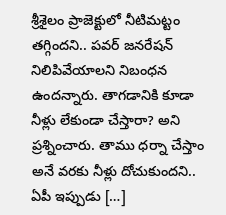శ్రీశైలం ప్రాజెక్టులో నీటిమట్టం తగ్గిందని.. పవర్ జనరేషన్ నిలిపివేయాలని నిబంధన ఉందన్నారు. తాగడానికి కూడా నీళ్లు లేకుండా చేస్తారా? అని ప్రశ్నించారు. తాము ధర్నా చేస్తాం అనే వరకు నీళ్లు దోచుకుందని.. ఏపీ ఇప్పుడు […]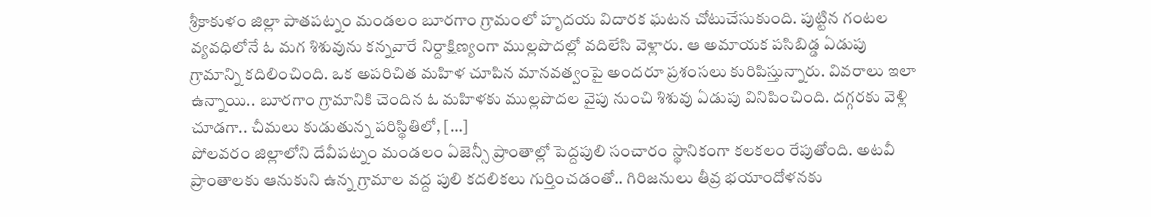శ్రీకాకుళం జిల్లా పాతపట్నం మండలం బూరగాం గ్రామంలో హృదయ విదారక ఘటన చోటుచేసుకుంది. పుట్టిన గంటల వ్యవధిలోనే ఓ మగ శిశువును కన్నవారే నిర్దాక్షిణ్యంగా ముల్లపొదల్లో వదిలేసి వెళ్లారు. ఆ అమాయక పసిబిడ్డ ఏడుపు గ్రామాన్ని కదిలించింది. ఒక అపరిచిత మహిళ చూపిన మానవత్వంపై అందరూ ప్రశంసలు కురిపిస్తున్నారు. వివరాలు ఇలా ఉన్నాయి.. బూరగాం గ్రామానికి చెందిన ఓ మహిళకు ముల్లపొదల వైపు నుంచి శిశువు ఏడుపు వినిపించింది. దగ్గరకు వెళ్లి చూడగా.. చీమలు కుడుతున్న పరిస్థితిలో, […]
పోలవరం జిల్లాలోని దేవీపట్నం మండలం ఏజెన్సీ ప్రాంతాల్లో పెద్దపులి సంచారం స్థానికంగా కలకలం రేపుతోంది. అటవీ ప్రాంతాలకు ఆనుకుని ఉన్న గ్రామాల వద్ద పులి కదలికలు గుర్తించడంతో.. గిరిజనులు తీవ్ర భయాందోళనకు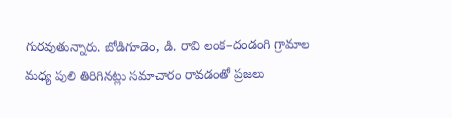గురవుతున్నారు. బోడిగూడెం, డి. రావి లంక–దండంగి గ్రామాల మధ్య పులి తిరిగినట్లు సమాచారం రావడంతో ప్రజలు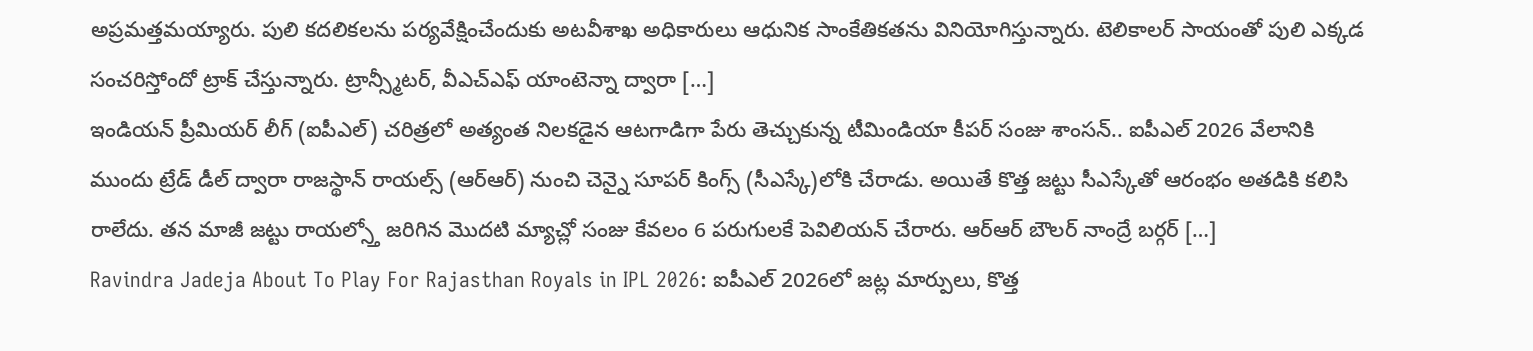అప్రమత్తమయ్యారు. పులి కదలికలను పర్యవేక్షించేందుకు అటవీశాఖ అధికారులు ఆధునిక సాంకేతికతను వినియోగిస్తున్నారు. టెలికాలర్ సాయంతో పులి ఎక్కడ సంచరిస్తోందో ట్రాక్ చేస్తున్నారు. ట్రాన్స్మీటర్, వీఎచ్ఎఫ్ యాంటెన్నా ద్వారా […]
ఇండియన్ ప్రీమియర్ లీగ్ (ఐపీఎల్) చరిత్రలో అత్యంత నిలకడైన ఆటగాడిగా పేరు తెచ్చుకున్న టీమిండియా కీపర్ సంజు శాంసన్.. ఐపీఎల్ 2026 వేలానికి ముందు ట్రేడ్ డీల్ ద్వారా రాజస్థాన్ రాయల్స్ (ఆర్ఆర్) నుంచి చెన్నై సూపర్ కింగ్స్ (సీఎస్కే)లోకి చేరాడు. అయితే కొత్త జట్టు సీఎస్కేతో ఆరంభం అతడికి కలిసి రాలేదు. తన మాజీ జట్టు రాయల్స్తో జరిగిన మొదటి మ్యాచ్లో సంజు కేవలం 6 పరుగులకే పెవిలియన్ చేరారు. ఆర్ఆర్ బౌలర్ నాంద్రే బర్గర్ […]
Ravindra Jadeja About To Play For Rajasthan Royals in IPL 2026: ఐపీఎల్ 2026లో జట్ల మార్పులు, కొత్త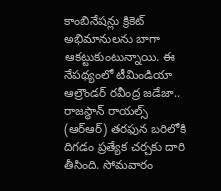కాంబినేషన్లు క్రికెట్ అభిమానులను బాగా ఆకట్టుకుంటున్నాయి. ఈ నేపథ్యంలో టీమిండియా ఆల్రౌండర్ రవీంద్ర జడేజా.. రాజస్థాన్ రాయల్స్ (ఆర్ఆర్) తరఫున బరిలోకి దిగడం ప్రత్యేక చర్చకు దారి తీసింది. సోమవారం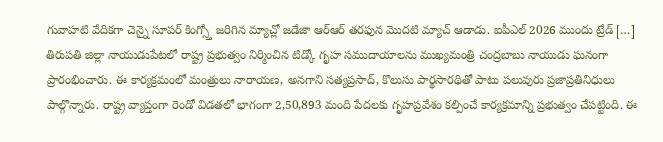గువాహటి వేదికగా చెన్నై సూపర్ కింగ్స్తో జరిగిన మ్యాచ్లో జడేజా ఆర్ఆర్ తరఫున మొదటి మ్యాచ్ ఆడాడు. ఐపీఎల్ 2026 ముందు ట్రేడ్ […]
తిరుపతి జిల్లా నాయుడుపేటలో రాష్ట్ర ప్రభుత్వం నిర్మించిన టిడ్కో గృహ సముదాయాలను ముఖ్యమంత్రి చంద్రబాబు నాయుడు ఘనంగా ప్రారంభించారు. ఈ కార్యక్రమంలో మంత్రులు నారాయణ, అనగాని సత్యప్రసాద్, కొలుసు పార్థసారథితో పాటు పలువురు ప్రజాప్రతినిధులు పాల్గొన్నారు. రాష్ట్ర వ్యాప్తంగా రెండో విడతలో భాగంగా 2,50,893 మంది పేదలకు గృహప్రవేశం కల్పించే కార్యక్రమాన్ని ప్రభుత్వం చేపట్టింది. ఈ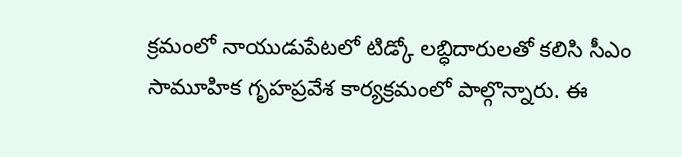క్రమంలో నాయుడుపేటలో టిడ్కో లబ్ధిదారులతో కలిసి సీఎం సామూహిక గృహప్రవేశ కార్యక్రమంలో పాల్గొన్నారు. ఈ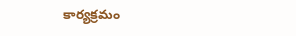కార్యక్రమం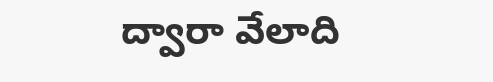ద్వారా వేలాది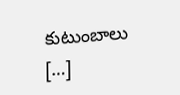కుటుంబాలు […]